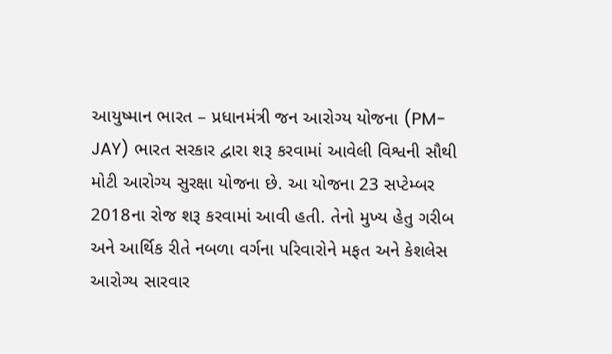આયુષ્માન ભારત – પ્રધાનમંત્રી જન આરોગ્ય યોજના (PM-JAY) ભારત સરકાર દ્વારા શરૂ કરવામાં આવેલી વિશ્વની સૌથી મોટી આરોગ્ય સુરક્ષા યોજના છે. આ યોજના 23 સપ્ટેમ્બર 2018ના રોજ શરૂ કરવામાં આવી હતી. તેનો મુખ્ય હેતુ ગરીબ અને આર્થિક રીતે નબળા વર્ગના પરિવારોને મફત અને કેશલેસ આરોગ્ય સારવાર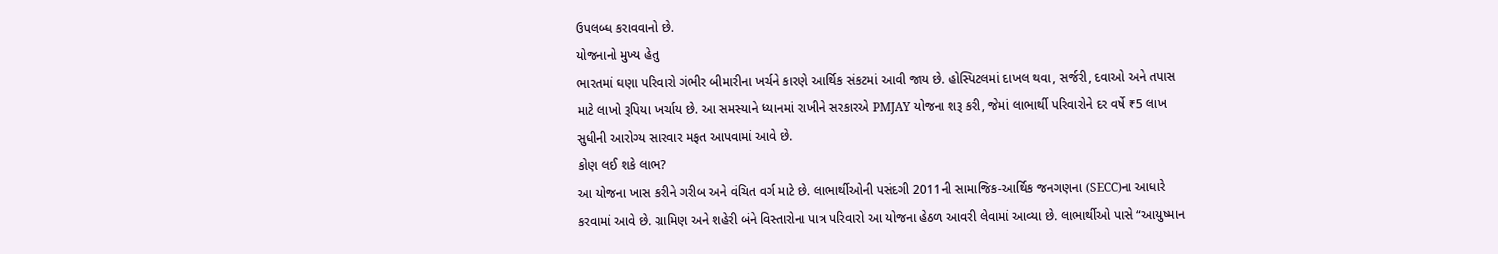ઉપલબ્ધ કરાવવાનો છે.
યોજનાનો મુખ્ય હેતુ
ભારતમાં ઘણા પરિવારો ગંભીર બીમારીના ખર્ચને કારણે આર્થિક સંકટમાં આવી જાય છે. હોસ્પિટલમાં દાખલ થવા, સર્જરી, દવાઓ અને તપાસ માટે લાખો રૂપિયા ખર્ચાય છે. આ સમસ્યાને ધ્યાનમાં રાખીને સરકારએ PMJAY યોજના શરૂ કરી, જેમાં લાભાર્થી પરિવારોને દર વર્ષે ₹5 લાખ સુધીની આરોગ્ય સારવાર મફત આપવામાં આવે છે.
કોણ લઈ શકે લાભ?
આ યોજના ખાસ કરીને ગરીબ અને વંચિત વર્ગ માટે છે. લાભાર્થીઓની પસંદગી 2011ની સામાજિક-આર્થિક જનગણના (SECC)ના આધારે કરવામાં આવે છે. ગ્રામિણ અને શહેરી બંને વિસ્તારોના પાત્ર પરિવારો આ યોજના હેઠળ આવરી લેવામાં આવ્યા છે. લાભાર્થીઓ પાસે “આયુષ્માન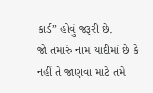કાર્ડ” હોવું જરૂરી છે.
જો તમારું નામ યાદીમાં છે કે નહીં તે જાણવા માટે તમે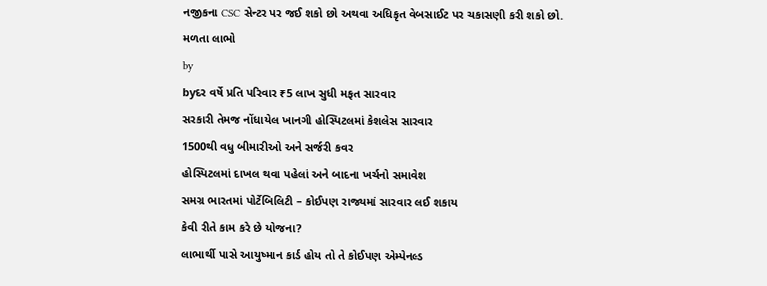નજીકના CSC સેન્ટર પર જઈ શકો છો અથવા અધિકૃત વેબસાઈટ પર ચકાસણી કરી શકો છો.
મળતા લાભો
by
byદર વર્ષે પ્રતિ પરિવાર ₹5 લાખ સુધી મફત સારવાર
સરકારી તેમજ નોંધાયેલ ખાનગી હોસ્પિટલમાં કેશલેસ સારવાર
1500થી વધુ બીમારીઓ અને સર્જરી કવર
હોસ્પિટલમાં દાખલ થવા પહેલાં અને બાદના ખર્ચનો સમાવેશ
સમગ્ર ભારતમાં પોર્ટેબિલિટી – કોઈપણ રાજ્યમાં સારવાર લઈ શકાય
કેવી રીતે કામ કરે છે યોજના?
લાભાર્થી પાસે આયુષ્માન કાર્ડ હોય તો તે કોઈપણ એમ્પેનલ્ડ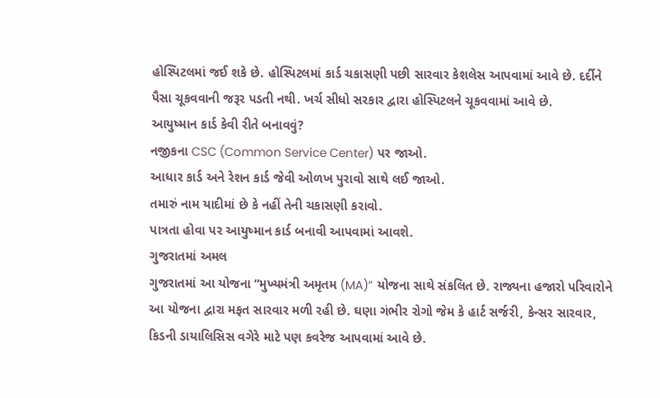હોસ્પિટલમાં જઈ શકે છે. હોસ્પિટલમાં કાર્ડ ચકાસણી પછી સારવાર કેશલેસ આપવામાં આવે છે. દર્દીને પૈસા ચૂકવવાની જરૂર પડતી નથી. ખર્ચ સીધો સરકાર દ્વારા હોસ્પિટલને ચૂકવવામાં આવે છે.
આયુષ્માન કાર્ડ કેવી રીતે બનાવવું?
નજીકના CSC (Common Service Center) પર જાઓ.
આધાર કાર્ડ અને રેશન કાર્ડ જેવી ઓળખ પુરાવો સાથે લઈ જાઓ.
તમારું નામ યાદીમાં છે કે નહીં તેની ચકાસણી કરાવો.
પાત્રતા હોવા પર આયુષ્માન કાર્ડ બનાવી આપવામાં આવશે.
ગુજરાતમાં અમલ
ગુજરાતમાં આ યોજના “મુખ્યમંત્રી અમૃતમ (MA)” યોજના સાથે સંકલિત છે. રાજ્યના હજારો પરિવારોને આ યોજના દ્વારા મફત સારવાર મળી રહી છે. ઘણા ગંભીર રોગો જેમ કે હાર્ટ સર્જરી, કેન્સર સારવાર, કિડની ડાયાલિસિસ વગેરે માટે પણ કવરેજ આપવામાં આવે છે.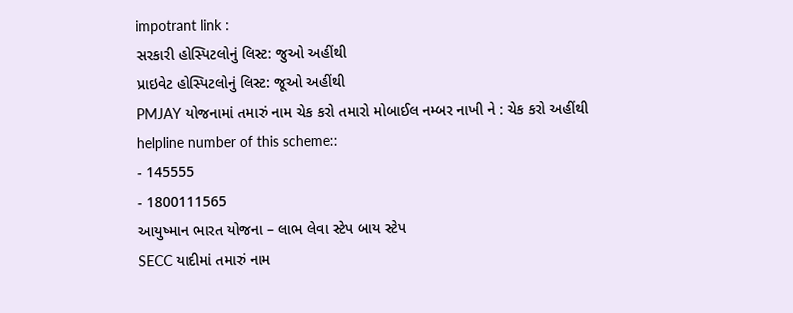impotrant link :
સરકારી હોસ્પિટલોનું લિસ્ટ: જુઓ અહીંથી
પ્રાઇવેટ હોસ્પિટલોનું લિસ્ટ: જૂઓ અહીંથી
PMJAY યોજનામાં તમારું નામ ચેક કરો તમારો મોબાઈલ નમ્બર નાખી ને : ચેક કરો અહીંથી
helpline number of this scheme::
- 145555
- 1800111565
આયુષ્માન ભારત યોજના – લાભ લેવા સ્ટેપ બાય સ્ટેપ
SECC યાદીમાં તમારું નામ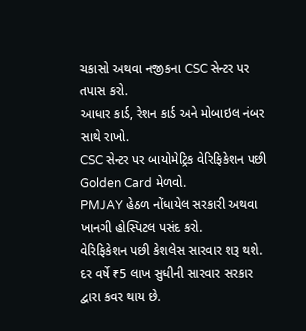ચકાસો અથવા નજીકના CSC સેન્ટર પર તપાસ કરો.
આધાર કાર્ડ, રેશન કાર્ડ અને મોબાઇલ નંબર સાથે રાખો.
CSC સેન્ટર પર બાયોમેટ્રિક વેરિફિકેશન પછી Golden Card મેળવો.
PMJAY હેઠળ નોંધાયેલ સરકારી અથવા ખાનગી હોસ્પિટલ પસંદ કરો.
વેરિફિકેશન પછી કેશલેસ સારવાર શરૂ થશે.
દર વર્ષે ₹5 લાખ સુધીની સારવાર સરકાર દ્વારા કવર થાય છે.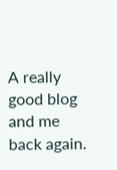A really good blog and me back again.